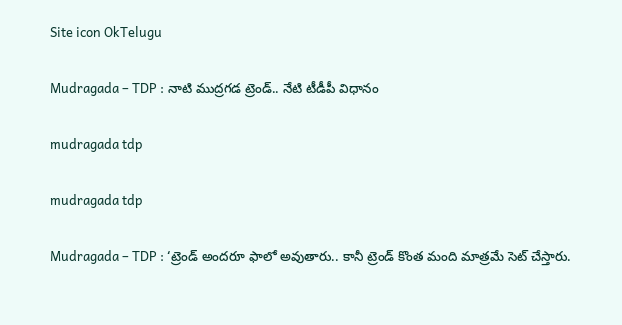Site icon OkTelugu

Mudragada – TDP : నాటి ముద్రగడ ట్రెండ్.. నేటి టీడీపీ విధానం

mudragada tdp

mudragada tdp

Mudragada – TDP : ‘ట్రెండ్ అందరూ ఫాలో అవుతారు.. కానీ ట్రెండ్ కొంత మంది మాత్రమే సెట్ చేస్తారు.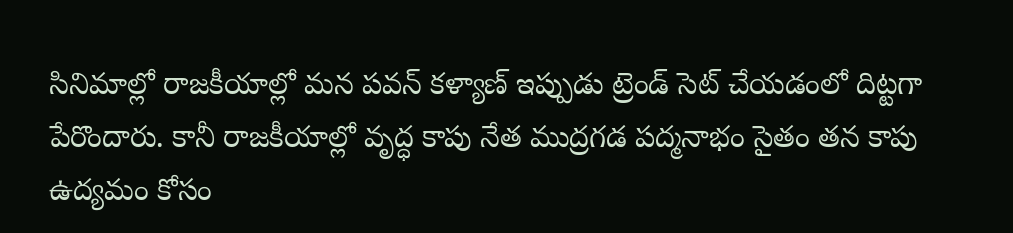సినిమాల్లో రాజకీయాల్లో మన పవన్ కళ్యాణ్ ఇప్పుడు ట్రెండ్ సెట్ చేయడంలో దిట్టగా పేరొందారు. కానీ రాజకీయాల్లో వృద్ధ కాపు నేత ముద్రగడ పద్మనాభం సైతం తన కాపు ఉద్యమం కోసం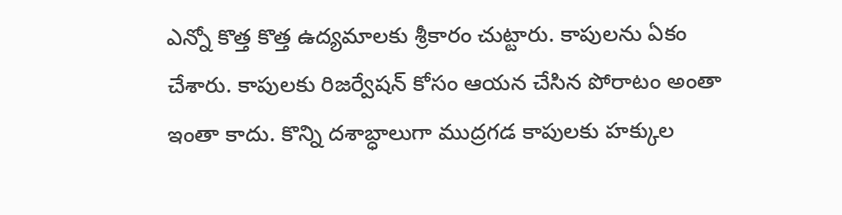ఎన్నో కొత్త కొత్త ఉద్యమాలకు శ్రీకారం చుట్టారు. కాపులను ఏకం చేశారు. కాపులకు రిజర్వేషన్ కోసం ఆయన చేసిన పోరాటం అంతా ఇంతా కాదు. కొన్ని దశాబ్ధాలుగా ముద్రగడ కాపులకు హక్కుల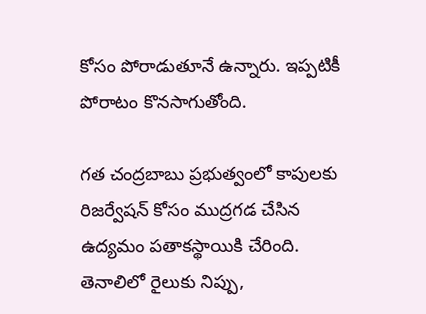కోసం పోరాడుతూనే ఉన్నారు. ఇప్పటికీ పోరాటం కొనసాగుతోంది.

గత చంద్రబాబు ప్రభుత్వంలో కాపులకు రిజర్వేషన్ కోసం ముద్రగడ చేసిన ఉద్యమం పతాకస్థాయికి చేరింది. తెనాలిలో రైలుకు నిప్పు,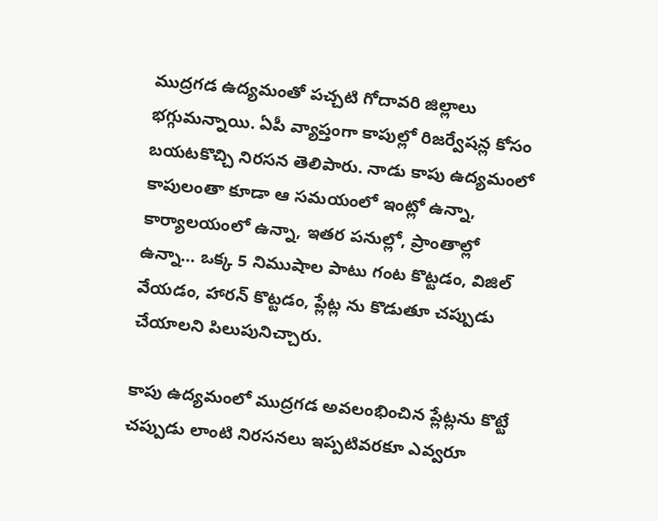ముద్రగడ ఉద్యమంతో పచ్చటి గోదావరి జిల్లాలు భగ్గుమన్నాయి. ఏపీ వ్యాప్తంగా కాపుల్లో రిజర్వేషన్ల కోసం బయటకొచ్చి నిరసన తెలిపారు. నాడు కాపు ఉద్యమంలో కాపులంతా కూడా ఆ సమయంలో ఇంట్లో ఉన్నా, కార్యాలయంలో ఉన్నా, ఇతర పనుల్లో, ప్రాంతాల్లో ఉన్నా… ఒక్క 5 నిముషాల పాటు గంట కొట్టడం, విజిల్ వేయడం, హారన్ కొట్టడం, ప్లేట్ల ను కొడుతూ చప్పుడు చేయాలని పిలుపునిచ్చారు.

కాపు ఉద్యమంలో ముద్రగడ అవలంభించిన ప్లేట్లను కొట్టే చప్పుడు లాంటి నిరసనలు ఇప్పటివరకూ ఎవ్వరూ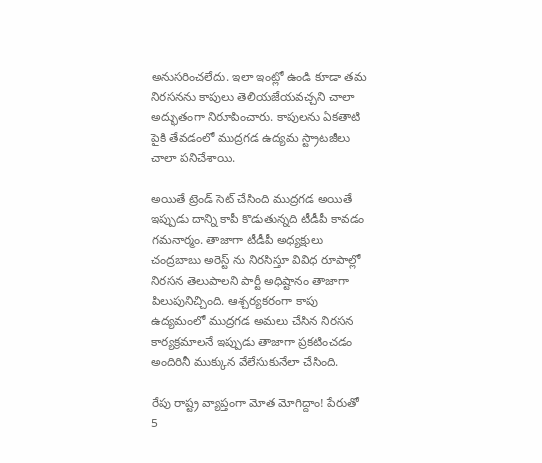అనుసరించలేదు. ఇలా ఇంట్లో ఉండి కూడా తమ నిరసనను కాపులు తెలియజేయవచ్చని చాలా అద్భుతంగా నిరూపించారు. కాపులను ఏకతాటి పైకి తేవడంలో ముద్రగడ ఉద్యమ స్ట్రాటజీలు చాలా పనిచేశాయి.

అయితే ట్రెండ్ సెట్ చేసింది ముద్రగడ అయితే ఇప్పుడు దాన్ని కాపీ కొడుతున్నది టీడీపీ కావడం గమనార్మం. తాజాగా టీడీపీ అధ్యక్షులు చంద్రబాబు అరెస్ట్ ను నిరసిస్తూ వివిధ రూపాల్లో నిరసన తెలుపాలని పార్టీ అధిష్టానం తాజాగా పిలుపునిచ్చింది. ఆశ్చర్యకరంగా కాపు ఉద్యమంలో ముద్రగడ అమలు చేసిన నిరసన కార్యక్రమాలనే ఇప్పుడు తాజాగా ప్రకటించడం అందిరినీ ముక్కున వేలేసుకునేలా చేసింది.

రేపు రాష్ట్ర వ్యాప్తంగా మోత మోగిద్దాం! పేరుతో 5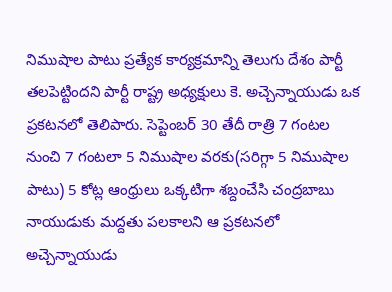నిముషాల పాటు ప్రత్యేక కార్యక్రమాన్ని తెలుగు దేశం పార్టీ తలపెట్టిందని పార్టీ రాష్ట్ర అధ్యక్షులు కె. అచ్చెన్నాయుడు ఒక ప్రకటనలో తెలిపారు. సెప్టెంబర్ 30 తేదీ రాత్రి 7 గంటల నుంచి 7 గంటలా 5 నిముషాల వరకు(సరిగ్గా 5 నిముషాల పాటు) 5 కోట్ల ఆంధ్రులు ఒక్కటిగా శబ్దంచేసి చంద్రబాబు నాయుడుకు మద్దతు పలకాలని ఆ ప్రకటనలో అచ్చెన్నాయుడు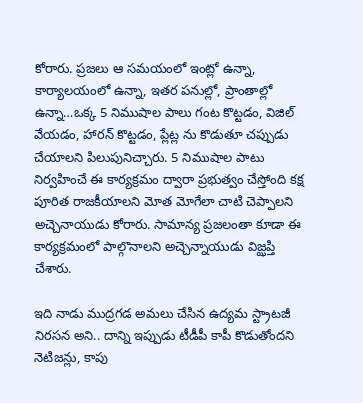కోరారు. ప్రజలు ఆ సమయంలో ఇంట్లో ఉన్నా, కార్యాలయంలో ఉన్నా, ఇతర పనుల్లో, ప్రాంతాల్లో ఉన్నా…ఒక్క 5 నిముషాల పాలు గంట కొట్టడం, విజిల్ వేయడం, హారన్ కొట్టడం, ప్లేట్ల ను కొడుతూ చప్పుడు చేయాలని పిలుపునిచ్చారు. 5 నిముషాల పాటు నిర్వహించే ఈ కార్యక్రమం ద్వారా ప్రభుత్వం చేస్తోంది కక్ష పూరిత రాజకీయాలని మోత మోగేలా చాటి చెప్పాలని అచ్చెనాయుడు కోరారు. సామాన్య ప్రజలంతా కూడా ఈ కార్యక్రమంలో పాల్గొనాలని అచ్చెన్నాయుడు విజ్ఝప్తి చేశారు.

ఇది నాడు ముద్రగడ అమలు చేసిన ఉద్యమ స్ట్రాటజీ నిరసన అని.. దాన్ని ఇప్పుడు టీడీపీ కాపీ కొడుతోందని నెటిజన్లు, కాపు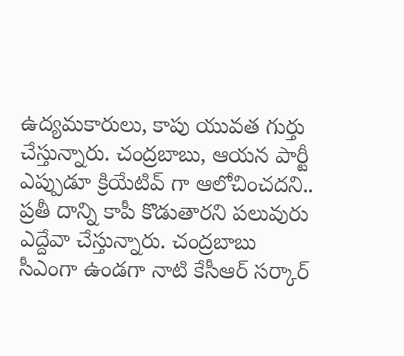ఉద్యమకారులు, కాపు యువత గుర్తు చేస్తున్నారు. చంద్రబాబు, ఆయన పార్టీ ఎప్పుడూ క్రియేటివ్ గా ఆలోచించదని.. ప్రతీ దాన్ని కాపీ కొడుతారని పలువురు ఎద్దేవా చేస్తున్నారు. చంద్రబాబు సీఎంగా ఉండగా నాటి కేసీఆర్ సర్కార్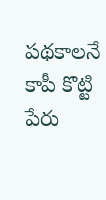పథకాలనే కాపీ కొట్టి పేరు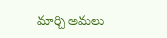మార్చి అమలు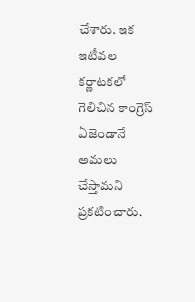చేశారు. ఇక ఇటీవల కర్ణాటకలో గెలిచిన కాంగ్రెస్ ఏజెండానే అమలు చేస్తామని ప్రకటించారు.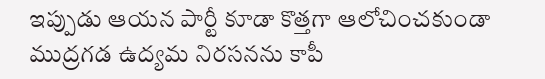ఇప్పుడు ఆయన పార్టీ కూడా కొత్తగా ఆలోచించకుండా ముద్రగడ ఉద్యమ నిరసనను కాపీ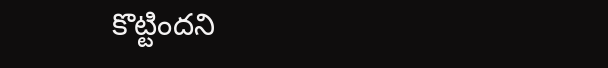కొట్టిందని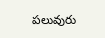పలువురు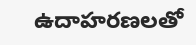ఉదాహరణలతో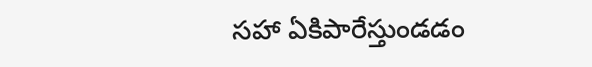సహా ఏకిపారేస్తుండడం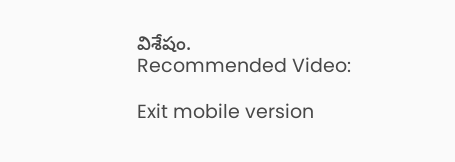విశేషం.
Recommended Video:

Exit mobile version